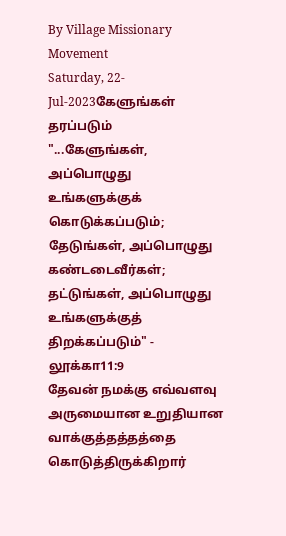By Village Missionary Movement
Saturday, 22-Jul-2023கேளுங்கள் தரப்படும்
"...கேளுங்கள், அப்பொழுது உங்களுக்குக் கொடுக்கப்படும்; தேடுங்கள், அப்பொழுது கண்டடைவீர்கள்; தட்டுங்கள், அப்பொழுது உங்களுக்குத் திறக்கப்படும்" - லூக்கா11:9
தேவன் நமக்கு எவ்வளவு அருமையான உறுதியான வாக்குத்தத்தத்தை கொடுத்திருக்கிறார்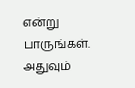என்று பாருங்கள். அதுவும்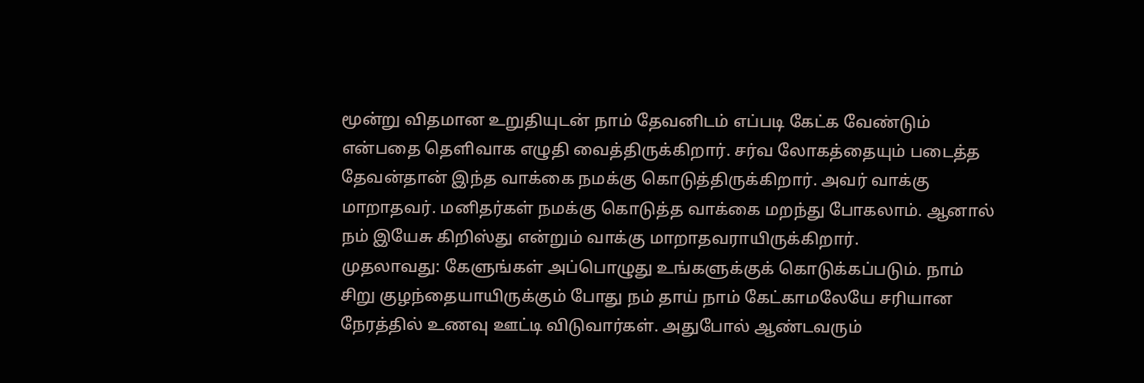மூன்று விதமான உறுதியுடன் நாம் தேவனிடம் எப்படி கேட்க வேண்டும் என்பதை தெளிவாக எழுதி வைத்திருக்கிறார். சர்வ லோகத்தையும் படைத்த தேவன்தான் இந்த வாக்கை நமக்கு கொடுத்திருக்கிறார். அவர் வாக்கு மாறாதவர். மனிதர்கள் நமக்கு கொடுத்த வாக்கை மறந்து போகலாம். ஆனால் நம் இயேசு கிறிஸ்து என்றும் வாக்கு மாறாதவராயிருக்கிறார்.
முதலாவது: கேளுங்கள் அப்பொழுது உங்களுக்குக் கொடுக்கப்படும். நாம் சிறு குழந்தையாயிருக்கும் போது நம் தாய் நாம் கேட்காமலேயே சரியான நேரத்தில் உணவு ஊட்டி விடுவார்கள். அதுபோல் ஆண்டவரும்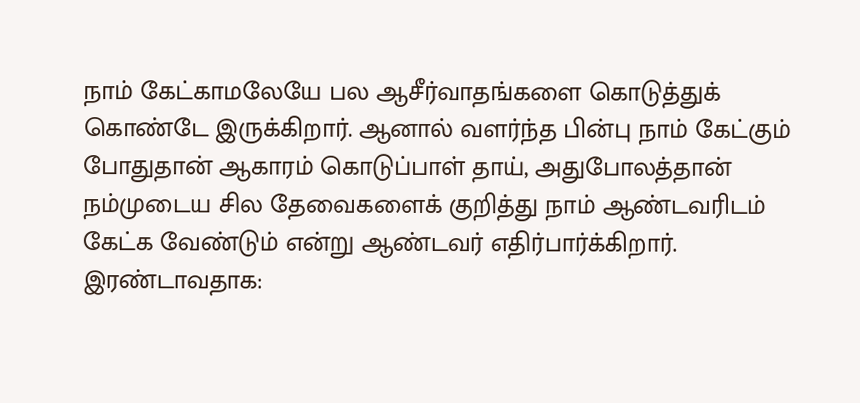நாம் கேட்காமலேயே பல ஆசீர்வாதங்களை கொடுத்துக் கொண்டே இருக்கிறார். ஆனால் வளர்ந்த பின்பு நாம் கேட்கும் போதுதான் ஆகாரம் கொடுப்பாள் தாய், அதுபோலத்தான் நம்முடைய சில தேவைகளைக் குறித்து நாம் ஆண்டவரிடம் கேட்க வேண்டும் என்று ஆண்டவர் எதிர்பார்க்கிறார்.
இரண்டாவதாக: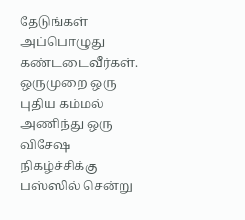தேடுங்கள் அப்பொழுது கண்டடைவீர்கள். ஒருமுறை ஒரு புதிய கம்மல் அணிந்து ஒரு விசேஷ நிகழ்ச்சிக்கு பஸ்ஸில் சென்று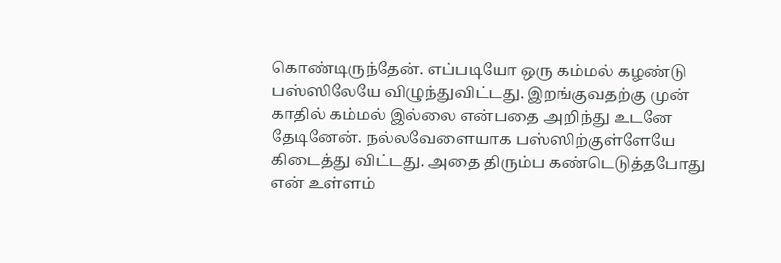கொண்டிருந்தேன். எப்படியோ ஒரு கம்மல் கழண்டு பஸ்ஸிலேயே விழுந்துவிட்டது. இறங்குவதற்கு முன் காதில் கம்மல் இல்லை என்பதை அறிந்து உடனே தேடினேன். நல்லவேளையாக பஸ்ஸிற்குள்ளேயே கிடைத்து விட்டது. அதை திரும்ப கண்டெடுத்தபோது என் உள்ளம்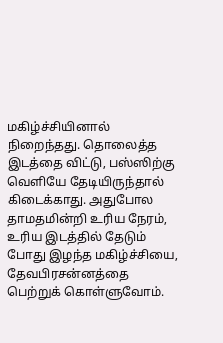மகிழ்ச்சியினால் நிறைந்தது. தொலைத்த இடத்தை விட்டு, பஸ்ஸிற்கு வெளியே தேடியிருந்தால் கிடைக்காது. அதுபோல தாமதமின்றி உரிய நேரம், உரிய இடத்தில் தேடும் போது இழந்த மகிழ்ச்சியை, தேவபிரசன்னத்தை பெற்றுக் கொள்ளுவோம்.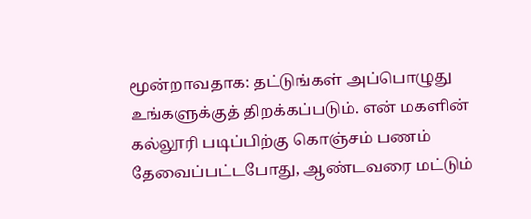மூன்றாவதாக: தட்டுங்கள் அப்பொழுது உங்களுக்குத் திறக்கப்படும். என் மகளின் கல்லூரி படிப்பிற்கு கொஞ்சம் பணம் தேவைப்பட்டபோது, ஆண்டவரை மட்டும்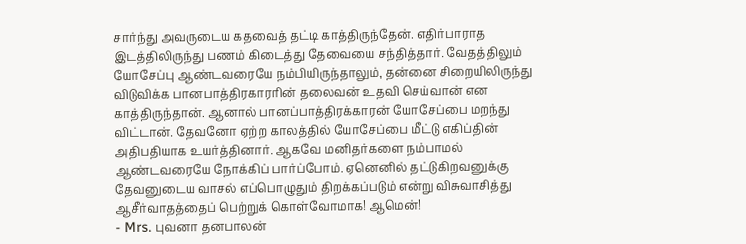சார்ந்து அவருடைய கதவைத் தட்டி காத்திருந்தேன். எதிர்பாராத இடத்திலிருந்து பணம் கிடைத்து தேவையை சந்தித்தார். வேதத்திலும் யோசேப்பு ஆண்டவரையே நம்பியிருந்தாலும், தன்னை சிறையிலிருந்து விடுவிக்க பானபாத்திரகாரரின் தலைவன் உதவி செய்வான் என காத்திருந்தான். ஆனால் பானப்பாத்திரக்காரன் யோசேப்பை மறந்து விட்டான். தேவனோ ஏற்ற காலத்தில் யோசேப்பை மீட்டு எகிப்தின் அதிபதியாக உயர்த்தினார். ஆகவே மனிதர்களை நம்பாமல் ஆண்டவரையே நோக்கிப் பார்ப்போம். ஏனெனில் தட்டுகிறவனுக்கு தேவனுடைய வாசல் எப்பொழுதும் திறக்கப்படும் என்று விசுவாசித்து ஆசீர்வாதத்தைப் பெற்றுக் கொள்வோமாக! ஆமென்!
- Mrs. புவனா தனபாலன்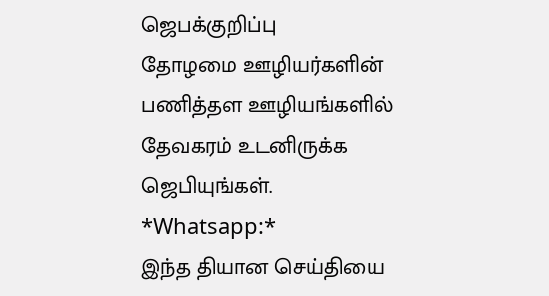ஜெபக்குறிப்பு
தோழமை ஊழியர்களின் பணித்தள ஊழியங்களில் தேவகரம் உடனிருக்க ஜெபியுங்கள்.
*Whatsapp:*
இந்த தியான செய்தியை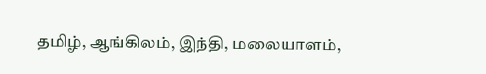தமிழ், ஆங்கிலம், இந்தி, மலையாளம்,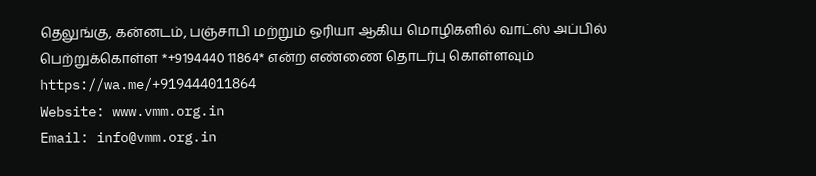தெலுங்கு, கன்னடம், பஞ்சாபி மற்றும் ஒரியா ஆகிய மொழிகளில் வாட்ஸ் அப்பில் பெற்றுக்கொள்ள *+9194440 11864* என்ற எண்ணை தொடர்பு கொள்ளவும்
https://wa.me/+919444011864
Website: www.vmm.org.in
Email: info@vmm.org.in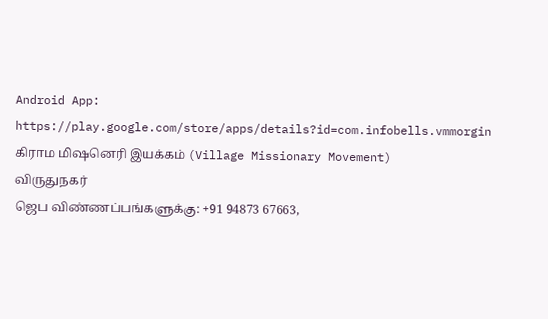Android App: https://play.google.com/store/apps/details?id=com.infobells.vmmorgin
கிராம மிஷனெரி இயக்கம் (Village Missionary Movement)
விருதுநகர்
ஜெப விண்ணப்பங்களுக்கு: +91 94873 67663,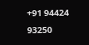+91 94424 93250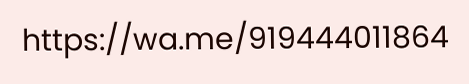https://wa.me/919444011864